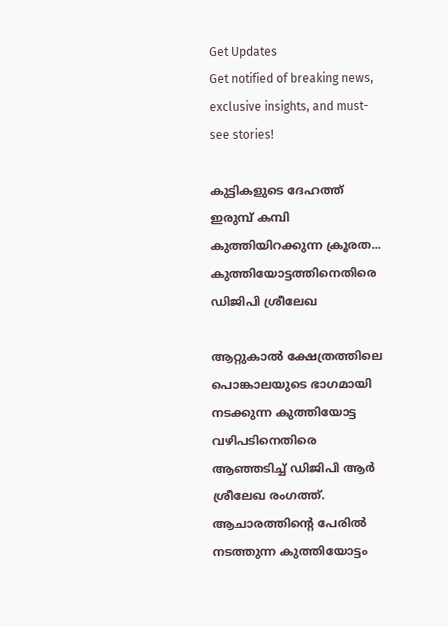Get Updates
Get notified of breaking news, exclusive insights, and must-see stories!

കുട്ടികളുടെ ദേഹത്ത് ഇരുമ്പ് കമ്പി കുത്തിയിറക്കുന്ന ക്രൂരത... കുത്തിയോട്ടത്തിനെതിരെ ഡിജിപി ശ്രീലേഖ

ആറ്റുകാല്‍ ക്ഷേത്രത്തിലെ പൊങ്കാലയുടെ ഭാഗമായി നടക്കുന്ന കുത്തിയോട്ട വഴിപടിനെതിരെ ആഞ്ഞടിച്ച് ഡിജിപി ആര്‍ ശ്രീലേഖ രംഗത്ത്. ആചാരത്തിന്‍റെ പേരില്‍ നടത്തുന്ന കുത്തിയോട്ടം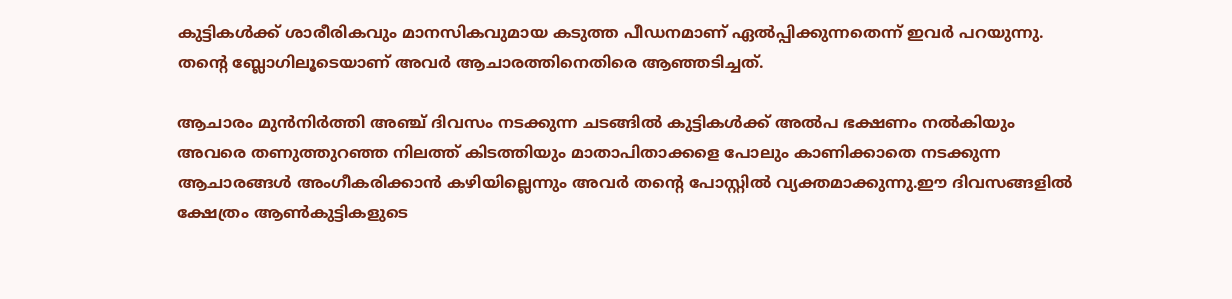കുട്ടികള്‍ക്ക് ശാരീരികവും മാനസികവുമായ കടുത്ത പീഡനമാണ് ഏല്‍പ്പിക്കുന്നതെന്ന് ഇവര്‍ പറയുന്നു. തന്‍റെ ബ്ലോഗിലൂടെയാണ് അവര്‍ ആചാരത്തിനെതിരെ ആഞ്ഞടിച്ചത്.

ആചാരം മുന്‍നിര്‍ത്തി അഞ്ച് ദിവസം നടക്കുന്ന ചടങ്ങില്‍ കുട്ടികള്‍ക്ക് അല്‍പ ഭക്ഷണം നല്‍കിയും അവരെ തണുത്തുറഞ്ഞ നിലത്ത് കിടത്തിയും മാതാപിതാക്കളെ പോലും കാണിക്കാതെ നടക്കുന്ന ആചാരങ്ങള്‍ അംഗീകരിക്കാന്‍ കഴിയില്ലെന്നും അവര്‍ തന്‍റെ പോസ്റ്റില്‍ വ്യക്തമാക്കുന്നു.ഈ ദിവസങ്ങളില്‍ ക്ഷേത്രം ആണ്‍കുട്ടികളുടെ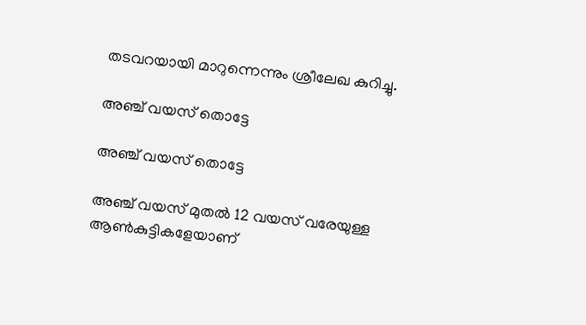തടവറയായി മാറുന്നെന്നും ശ്രീലേഖ കുറിച്ചു.

അഞ്ച് വയസ് തൊട്ടേ

അഞ്ച് വയസ് തൊട്ടേ

അഞ്ച് വയസ് മുതല്‍ 12 വയസ് വരേയുള്ള ആണ്‍കുട്ടികളേയാണ്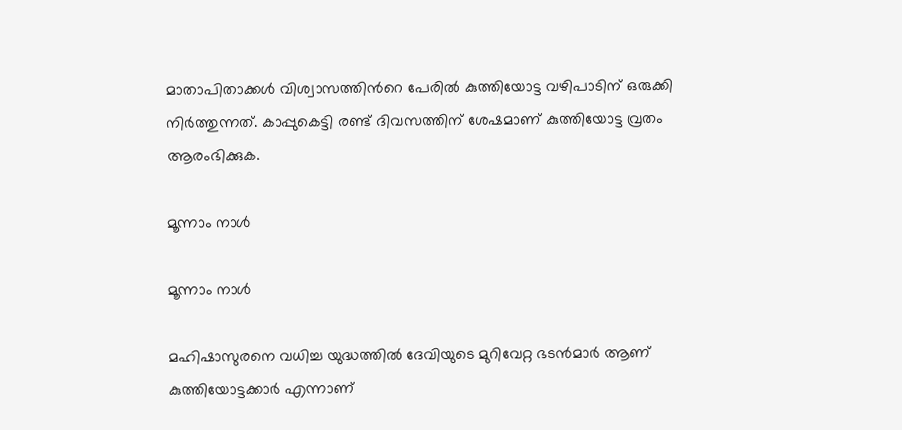മാതാപിതാക്കള്‍ വിശ്വാസത്തിന്‍റെ പേരില്‍ കുത്തിയോട്ട വഴിപാടിന് ഒരുക്കി നിര്‍ത്തുന്നത്. കാപ്പുകെട്ടി രണ്ട് ദിവസത്തിന് ശേഷമാണ് കുത്തിയോട്ട വ്രതം ആരംഭിക്കുക.

മൂന്നാം നാള്‍

മൂന്നാം നാള്‍

മഹിഷാസുരനെ വധിച്ച യുദ്ധത്തില്‍ ദേവിയുടെ മുറിവേറ്റ ഭടന്‍മാര്‍ ആണ് കുത്തിയോട്ടക്കാര്‍ എന്നാണ്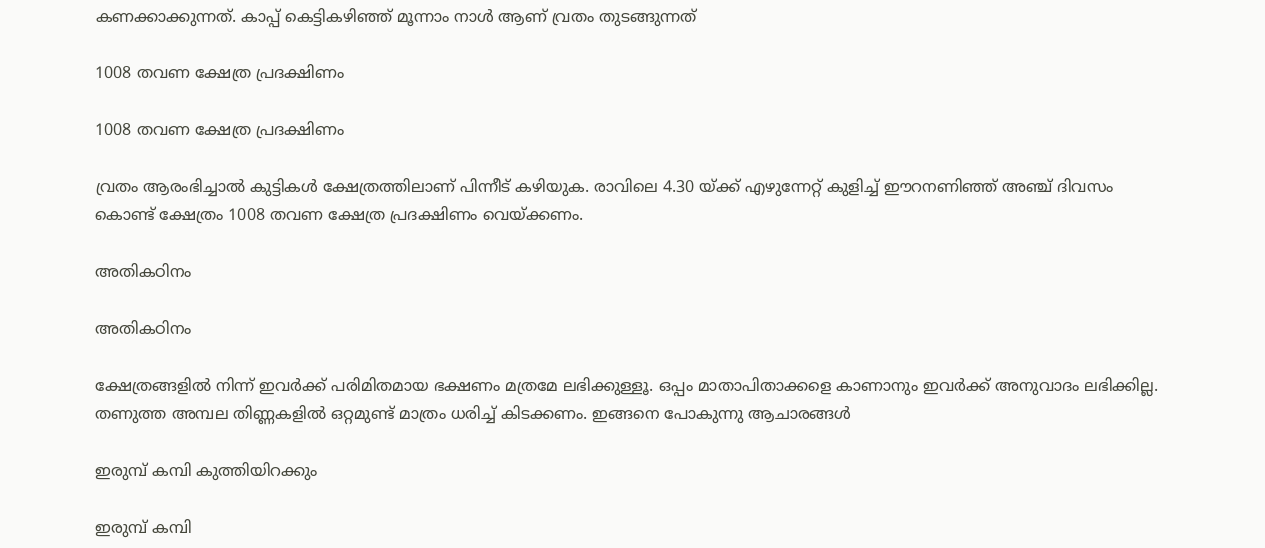കണക്കാക്കുന്നത്. കാപ്പ് കെട്ടികഴിഞ്ഞ് മൂന്നാം നാള്‍ ആണ് വ്രതം തുടങ്ങുന്നത്

1008 തവണ ക്ഷേത്ര പ്രദക്ഷിണം

1008 തവണ ക്ഷേത്ര പ്രദക്ഷിണം

വ്രതം ആരംഭിച്ചാല്‍ കുട്ടികള്‍ ക്ഷേത്രത്തിലാണ് പിന്നീട് കഴിയുക. രാവിലെ 4.30 യ്ക്ക് എഴുന്നേറ്റ് കുളിച്ച് ഈറനണിഞ്ഞ് അഞ്ച് ദിവസം കൊണ്ട് ക്ഷേത്രം 1008 തവണ ക്ഷേത്ര പ്രദക്ഷിണം വെയ്ക്കണം.

അതികഠിനം

അതികഠിനം

ക്ഷേത്രങ്ങളില്‍ നിന്ന് ഇവര്‍ക്ക് പരിമിതമായ ഭക്ഷണം മത്രമേ ലഭിക്കുള്ളൂ. ഒപ്പം മാതാപിതാക്കളെ കാണാനും ഇവര്‍ക്ക് അനുവാദം ലഭിക്കില്ല. തണുത്ത അമ്പല തിണ്ണകളില്‍ ഒറ്റമുണ്ട് മാത്രം ധരിച്ച് കിടക്കണം. ഇങ്ങനെ പോകുന്നു ആചാരങ്ങള്‍

ഇരുമ്പ് കമ്പി കുത്തിയിറക്കും

ഇരുമ്പ് കമ്പി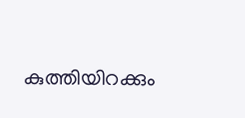കുത്തിയിറക്കും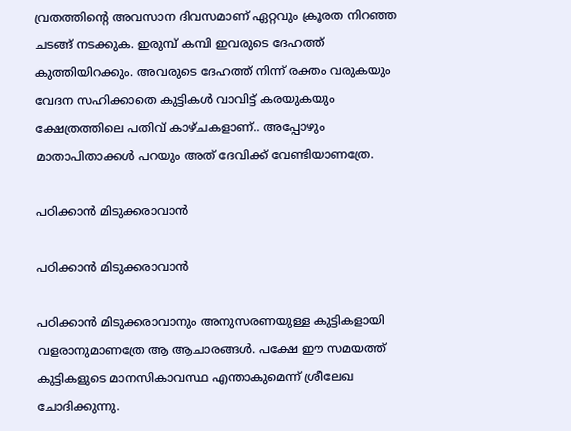വ്രതത്തിന്‍റെ അവസാന ദിവസമാണ് ഏറ്റവും ക്രൂരത നിറഞ്ഞ ചടങ്ങ് നടക്കുക. ഇരുമ്പ് കമ്പി ഇവരുടെ ദേഹത്ത് കുത്തിയിറക്കും. അവരുടെ ദേഹത്ത് നിന്ന് രക്തം വരുകയും വേദന സഹിക്കാതെ കുട്ടികള്‍ വാവിട്ട് കരയുകയും ക്ഷേത്രത്തിലെ പതിവ് കാഴ്ചകളാണ്.. അപ്പോഴും മാതാപിതാക്കള്‍ പറയും അത് ദേവിക്ക് വേണ്ടിയാണത്രേ.

പഠിക്കാന്‍ മിടുക്കരാവാന്‍

പഠിക്കാന്‍ മിടുക്കരാവാന്‍

പഠിക്കാന്‍ മിടുക്കരാവാനും അനുസരണയുള്ള കുട്ടികളായി വളരാനുമാണത്രേ ആ ആചാരങ്ങള്‍. പക്ഷേ ഈ സമയത്ത് കുട്ടികളുടെ മാനസികാവസ്ഥ എന്താകുമെന്ന് ശ്രീലേഖ ചോദിക്കുന്നു.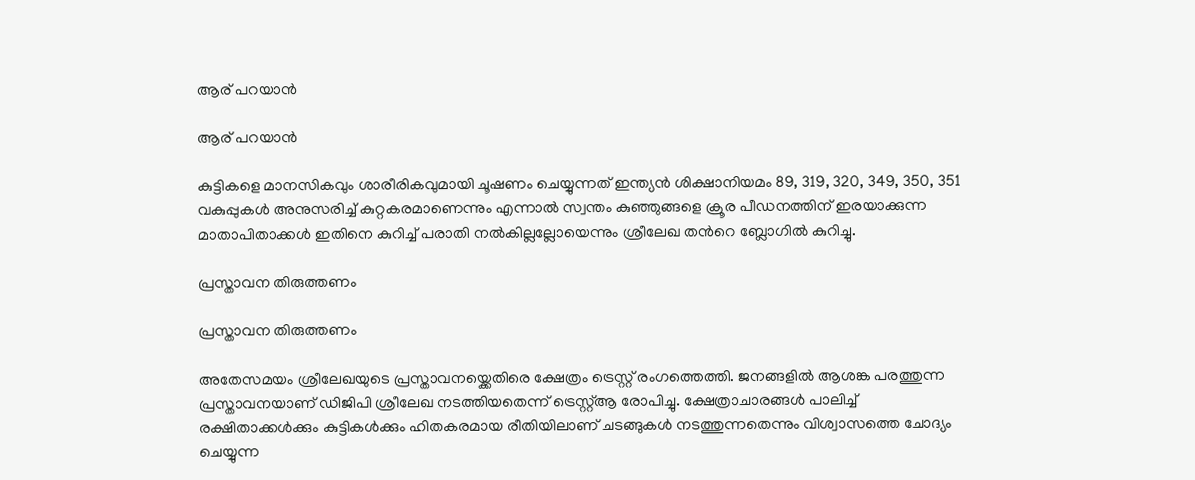ആര് പറയാന്‍

ആര് പറയാന്‍

കുട്ടികളെ മാനസികവും ശാരീരികവുമായി ചൂഷണം ചെയ്യുന്നത് ഇന്ത്യന്‍ ശിക്ഷാനിയമം 89, 319, 320, 349, 350, 351 വകുപ്പുകള്‍ അനുസരിച്ച് കുറ്റകരമാണെന്നും എന്നാല്‍ സ്വന്തം കുഞ്ഞുങ്ങളെ ക്രൂര പീഡനത്തിന് ഇരയാക്കുന്ന മാതാപിതാക്കള്‍ ഇതിനെ കുറിച്ച് പരാതി നല്‍കില്ലല്ലോയെന്നും ശ്രീലേഖ തന്‍റെ ബ്ലോഗില്‍ കുറിച്ചു.

പ്രസ്താവന തിരുത്തണം

പ്രസ്താവന തിരുത്തണം

അതേസമയം ശ്രീലേഖയുടെ പ്രസ്താവനയ്ക്കെതിരെ ക്ഷേത്രം ട്രെസ്റ്റ് രംഗത്തെത്തി. ജനങ്ങളില്‍ ആശങ്ക പരത്തുന്ന പ്രസ്താവനയാണ് ഡിജിപി ശ്രീലേഖ നടത്തിയതെന്ന് ട്രെസ്റ്റ്ആ രോപിച്ചു. ക്ഷേത്രാചാരങ്ങള്‍ പാലിച്ച് രക്ഷിതാക്കള്‍ക്കും കുട്ടികള്‍ക്കും ഹിതകരമായ രീതിയിലാണ് ചടങ്ങുകള്‍ നടത്തുന്നതെന്നും വിശ്വാസത്തെ ചോദ്യം ചെയ്യുന്ന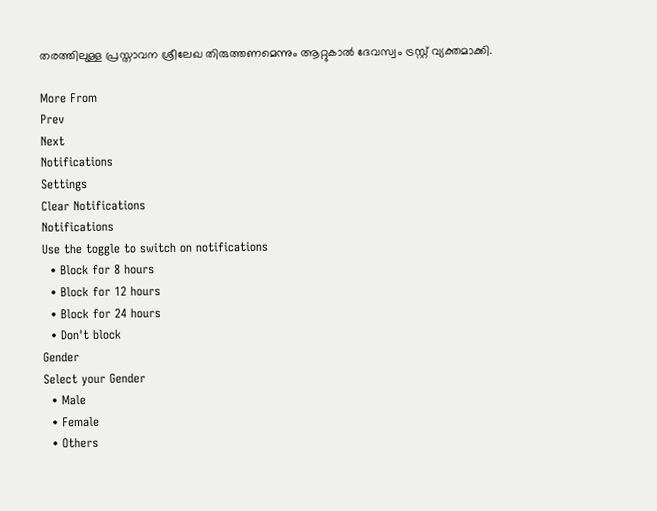തരത്തിലുള്ള പ്രസ്താവന ശ്രീലേഖ തിരുത്തണമെന്നും ആറ്റുകാല്‍ ദേവസ്വം ട്രസ്റ്റ് വ്യക്തമാക്കി.

More From
Prev
Next
Notifications
Settings
Clear Notifications
Notifications
Use the toggle to switch on notifications
  • Block for 8 hours
  • Block for 12 hours
  • Block for 24 hours
  • Don't block
Gender
Select your Gender
  • Male
  • Female
  • Others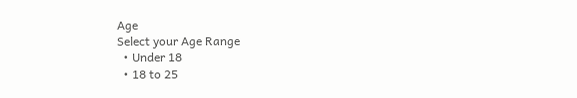Age
Select your Age Range
  • Under 18
  • 18 to 25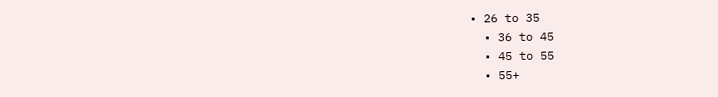• 26 to 35
  • 36 to 45
  • 45 to 55
  • 55+